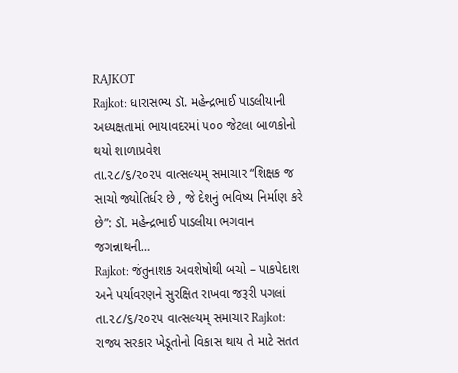RAJKOT
Rajkot: ધારાસભ્ય ડૉ. મહેન્દ્રભાઈ પાડલીયાની અધ્યક્ષતામાં ભાયાવદરમાં ૫૦૦ જેટલા બાળકોનો થયો શાળાપ્રવેશ
તા.૨૮/૬/૨૦૨૫ વાત્સલ્યમ્ સમાચાર “શિક્ષક જ સાચો જ્યોતિર્ધર છે , જે દેશનું ભવિષ્ય નિર્માણ કરે છે”: ડૉ. મહેન્દ્રભાઈ પાડલીયા ભગવાન જગન્નાથની…
Rajkot: જંતુનાશક અવશેષોથી બચો – પાકપેદાશ અને પર્યાવરણને સુરક્ષિત રાખવા જરૂરી પગલાં
તા.૨૮/૬/૨૦૨૫ વાત્સલ્યમ્ સમાચાર Rajkot: રાજ્ય સરકાર ખેડૂતોનો વિકાસ થાય તે માટે સતત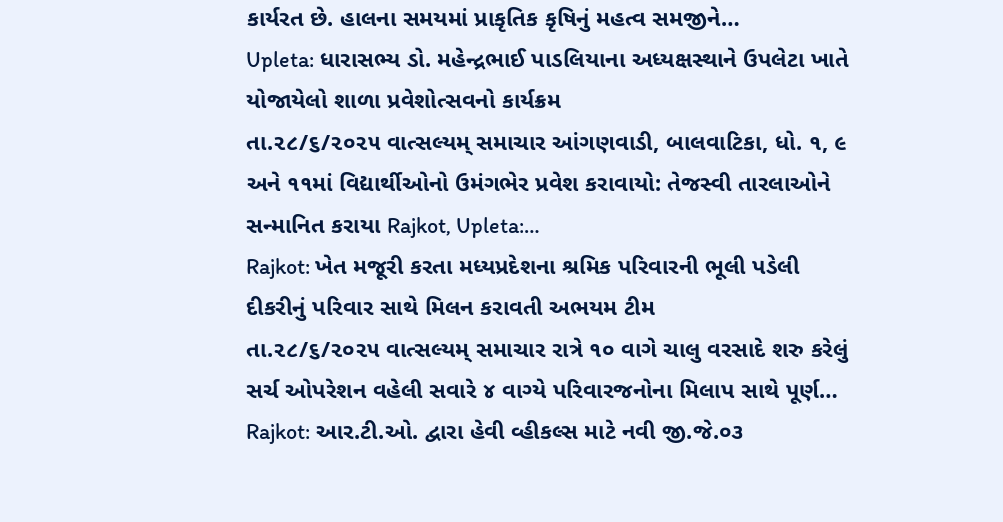કાર્યરત છે. હાલના સમયમાં પ્રાકૃતિક કૃષિનું મહત્વ સમજીને…
Upleta: ધારાસભ્ય ડો. મહેન્દ્રભાઈ પાડલિયાના અધ્યક્ષસ્થાને ઉપલેટા ખાતે યોજાયેલો શાળા પ્રવેશોત્સવનો કાર્યક્રમ
તા.૨૮/૬/૨૦૨૫ વાત્સલ્યમ્ સમાચાર આંગણવાડી, બાલવાટિકા, ધો. ૧, ૯ અને ૧૧માં વિદ્યાર્થીઓનો ઉમંગભેર પ્રવેશ કરાવાયો: તેજસ્વી તારલાઓને સન્માનિત કરાયા Rajkot, Upleta:…
Rajkot: ખેત મજૂરી કરતા મધ્યપ્રદેશના શ્રમિક પરિવારની ભૂલી પડેલી દીકરીનું પરિવાર સાથે મિલન કરાવતી અભયમ ટીમ
તા.૨૮/૬/૨૦૨૫ વાત્સલ્યમ્ સમાચાર રાત્રે ૧૦ વાગે ચાલુ વરસાદે શરુ કરેલું સર્ચ ઓપરેશન વહેલી સવારે ૪ વાગ્યે પરિવારજનોના મિલાપ સાથે પૂર્ણ…
Rajkot: આર.ટી.ઓ. દ્વારા હેવી વ્હીકલ્સ માટે નવી જી.જે.૦૩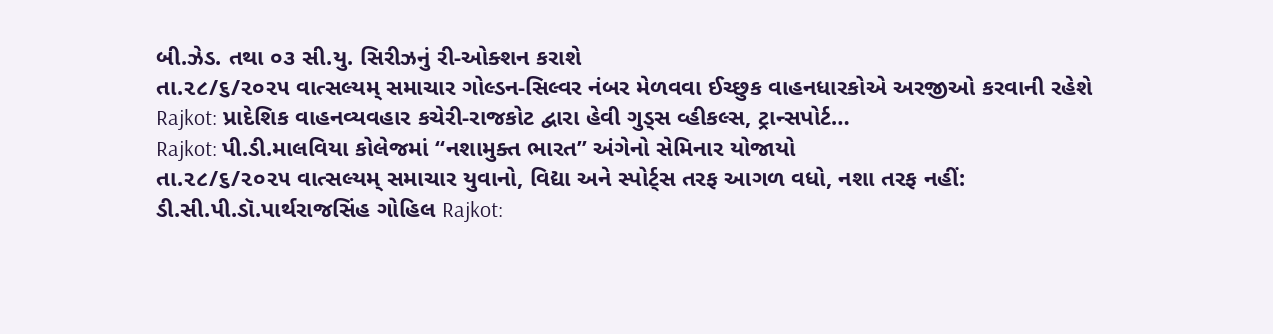બી.ઝેડ. તથા ૦૩ સી.યુ. સિરીઝનું રી-ઓક્શન કરાશે
તા.૨૮/૬/૨૦૨૫ વાત્સલ્યમ્ સમાચાર ગોલ્ડન-સિલ્વર નંબર મેળવવા ઈચ્છુક વાહનધારકોએ અરજીઓ કરવાની રહેશે Rajkot: પ્રાદેશિક વાહનવ્યવહાર કચેરી-રાજકોટ દ્વારા હેવી ગુડ્સ વ્હીકલ્સ, ટ્રાન્સપોર્ટ…
Rajkot: પી.ડી.માલવિયા કોલેજમાં “નશામુક્ત ભારત” અંગેનો સેમિનાર યોજાયો
તા.૨૮/૬/૨૦૨૫ વાત્સલ્યમ્ સમાચાર યુવાનો, વિદ્યા અને સ્પોર્ટ્સ તરફ આગળ વધો, નશા તરફ નહીં: ડી.સી.પી.ડૉ.પાર્થરાજસિંહ ગોહિલ Rajkot: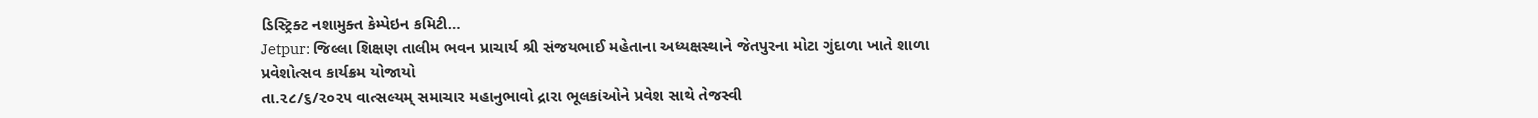ડિસ્ટ્રિક્ટ નશામુક્ત કેમ્પેઇન કમિટી…
Jetpur: જિલ્લા શિક્ષણ તાલીમ ભવન પ્રાચાર્ય શ્રી સંજયભાઈ મહેતાના અધ્યક્ષસ્થાને જેતપુરના મોટા ગુંદાળા ખાતે શાળા પ્રવેશોત્સવ કાર્યક્રમ યોજાયો
તા.૨૮/૬/૨૦૨૫ વાત્સલ્યમ્ સમાચાર મહાનુભાવો દ્રારા ભૂલકાંઓને પ્રવેશ સાથે તેજસ્વી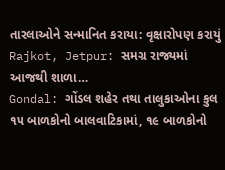તારલાઓને સન્માનિત કરાયા: વૃક્ષારોપણ કરાયું Rajkot, Jetpur: સમગ્ર રાજ્યમાં આજથી શાળા…
Gondal: ગોંડલ શહેર તથા તાલુકાઓના કુલ ૧૫ બાળકોનો બાલવાટિકામાં, ૧૯ બાળકોનો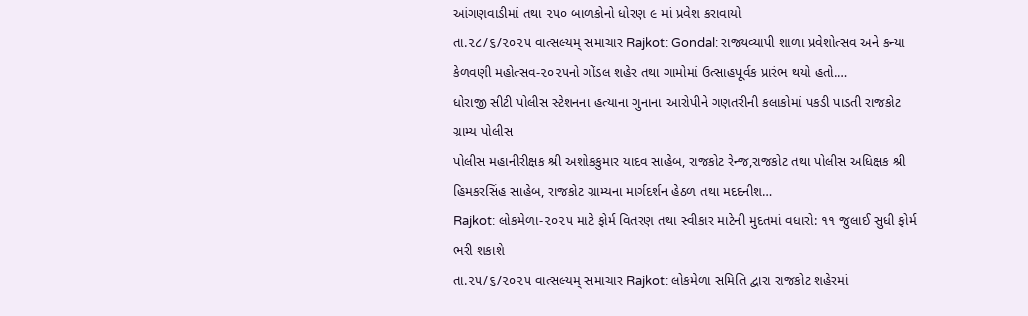આંગણવાડીમાં તથા ૨૫૦ બાળકોનો ધોરણ ૯ માં પ્રવેશ કરાવાયો
તા.૨૮/૬/૨૦૨૫ વાત્સલ્યમ્ સમાચાર Rajkot: Gondal: રાજ્યવ્યાપી શાળા પ્રવેશોત્સવ અને કન્યા કેળવણી મહોત્સવ-૨૦૨૫નો ગોંડલ શહેર તથા ગામોમાં ઉત્સાહપૂર્વક પ્રારંભ થયો હતો.…
ધોરાજી સીટી પોલીસ સ્ટેશનના હત્યાના ગુનાના આરોપીને ગણતરીની કલાકોમાં પકડી પાડતી રાજકોટ ગ્રામ્ય પોલીસ
પોલીસ મહાનીરીક્ષક શ્રી અશોકકુમાર યાદવ સાહેબ, રાજકોટ રેન્જ,રાજકોટ તથા પોલીસ અધિક્ષક શ્રી હિમકરસિંહ સાહેબ, રાજકોટ ગ્રામ્યના માર્ગદર્શન હેઠળ તથા મદદનીશ…
Rajkot: લોકમેળા-૨૦૨૫ માટે ફોર્મ વિતરણ તથા સ્વીકાર માટેની મુદતમાં વધારો: ૧૧ જુલાઈ સુધી ફોર્મ ભરી શકાશે
તા.૨૫/૬/૨૦૨૫ વાત્સલ્યમ્ સમાચાર Rajkot: લોકમેળા સમિતિ દ્વારા રાજકોટ શહેરમાં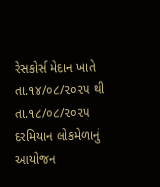રેસકોર્સ મેદાન ખાતે તા.૧૪/૦૮/૨૦૨૫ થી તા.૧૮/૦૮/૨૦૨૫ દરમિયાન લોકમેળાનું આયોજન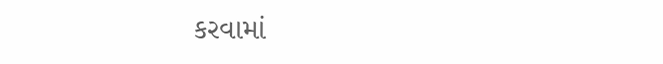કરવામાં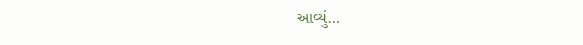આવ્યું…